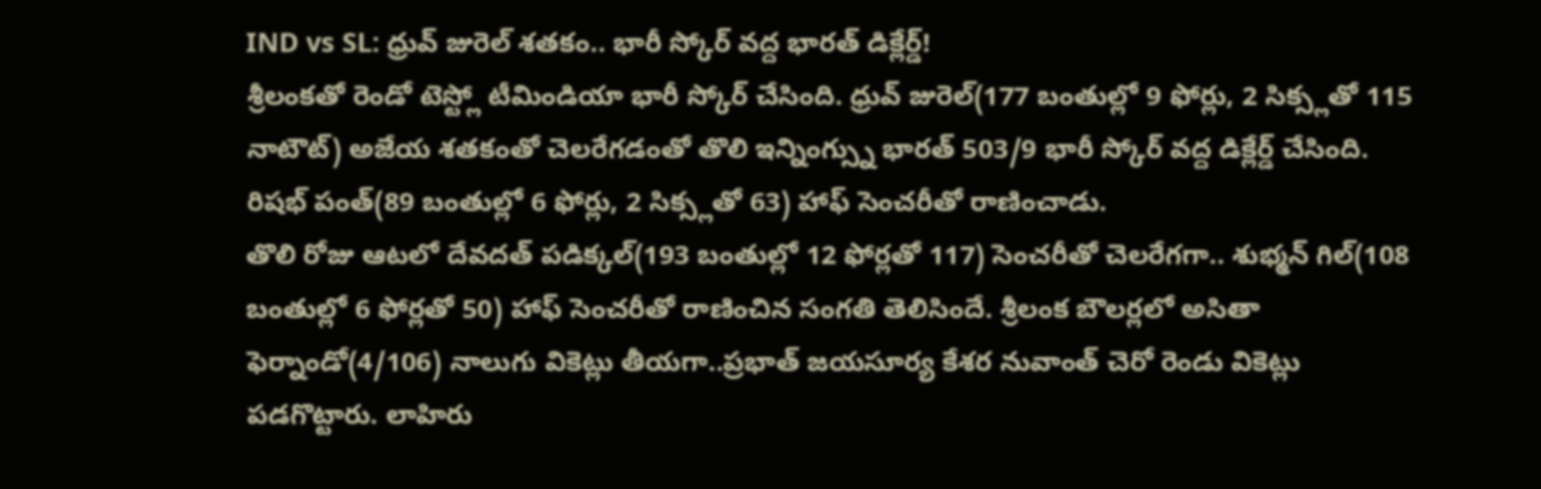IND vs SL: ధ్రువ్ జురెల్ శతకం.. భారీ స్కోర్ వద్ద భారత్ డిక్లేర్డ్!
శ్రీలంకతో రెండో టెస్ట్లో టీమిండియా భారీ స్కోర్ చేసింది. ధ్రువ్ జురెల్(177 బంతుల్లో 9 ఫోర్లు, 2 సిక్స్లతో 115 నాటౌట్) అజేయ శతకంతో చెలరేగడంతో తొలి ఇన్నింగ్స్ను భారత్ 503/9 భారీ స్కోర్ వద్ద డిక్లేర్డ్ చేసింది. రిషభ్ పంత్(89 బంతుల్లో 6 ఫోర్లు, 2 సిక్స్లతో 63) హాఫ్ సెంచరీతో రాణించాడు.
తొలి రోజు ఆటలో దేవదత్ పడిక్కల్(193 బంతుల్లో 12 ఫోర్లతో 117) సెంచరీతో చెలరేగగా.. శుభ్మన్ గిల్(108 బంతుల్లో 6 ఫోర్లతో 50) హాఫ్ సెంచరీతో రాణించిన సంగతి తెలిసిందే. శ్రీలంక బౌలర్లలో అసితా ఫెర్నాండో(4/106) నాలుగు వికెట్లు తీయగా..ప్రభాత్ జయసూర్య కేశర నువాంత్ చెరో రెండు వికెట్లు పడగొట్టారు. లాహిరు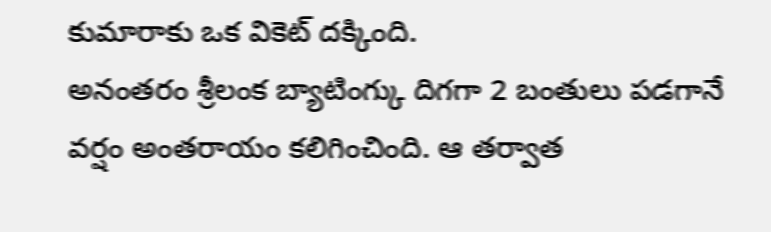కుమారాకు ఒక వికెట్ దక్కింది.
అనంతరం శ్రీలంక బ్యాటింగ్కు దిగగా 2 బంతులు పడగానే వర్షం అంతరాయం కలిగించింది. ఆ తర్వాత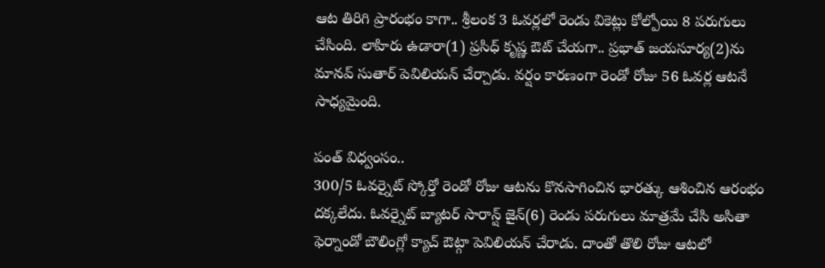ఆట తిరిగి ప్రారంభం కాగా.. శ్రీలంక 3 ఓవర్లలో రెండు వికెట్లు కోల్పోయి 8 పరుగులు చేసింది. లాహిరు ఉడారా(1) ప్రసిధ్ కృష్ణ ఔట్ చేయగా.. ప్రభాత్ జయసూర్య(2)ను మానవ్ సుతార్ పెవిలియన్ చేర్చాడు. వర్షం కారణంగా రెండో రోజు 56 ఓవర్ల ఆటనే సాధ్యమైంది.

పంత్ విధ్వంసం..
300/5 ఓవర్నైట్ స్కోర్తో రెండో రోజు ఆటను కొనసాగించిన భారత్కు ఆశించిన ఆరంభం దక్కలేదు. ఓవర్నైట్ బ్యాటర్ సారాన్ష్ జైన్(6) రెండు పరుగులు మాత్రమే చేసి అసితా ఫెర్నాండో బౌలింగ్లో క్యాచ్ ఔట్గా పెవిలియన్ చేరాడు. దాంతో తొలి రోజు ఆటలో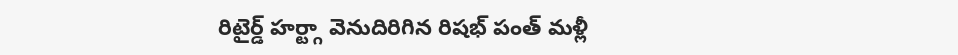రిటైర్డ్ హర్ట్గా వెనుదిరిగిన రిషభ్ పంత్ మళ్లీ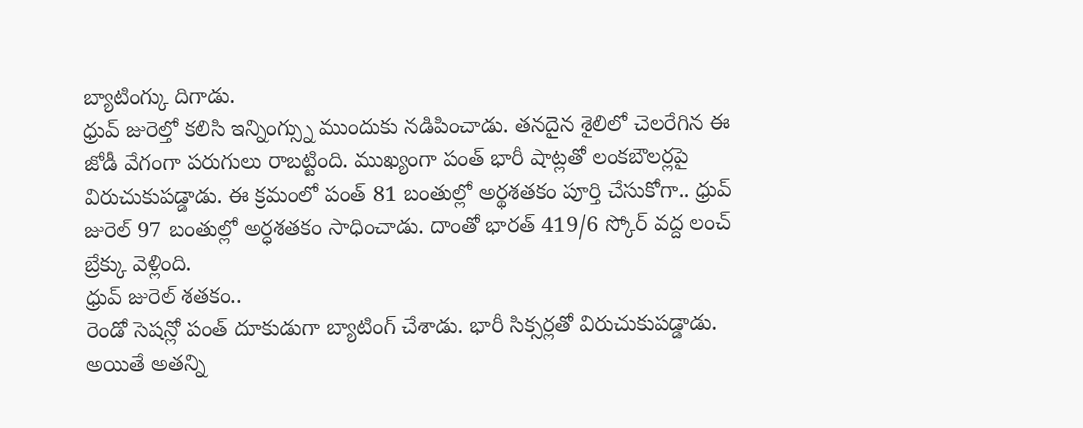బ్యాటింగ్కు దిగాడు.
ధ్రువ్ జురెల్తో కలిసి ఇన్నింగ్స్ను ముందుకు నడిపించాడు. తనదైన శైలిలో చెలరేగిన ఈ జోడీ వేగంగా పరుగులు రాబట్టింది. ముఖ్యంగా పంత్ భారీ షాట్లతో లంకబౌలర్లపై విరుచుకుపడ్డాడు. ఈ క్రమంలో పంత్ 81 బంతుల్లో అర్థశతకం పూర్తి చేసుకోగా.. ధ్రువ్ జురెల్ 97 బంతుల్లో అర్ధశతకం సాధించాడు. దాంతో భారత్ 419/6 స్కోర్ వద్ద లంచ్ బ్రేక్కు వెళ్లింది.
ధ్రువ్ జురెల్ శతకం..
రెండో సెషన్లో పంత్ దూకుడుగా బ్యాటింగ్ చేశాడు. భారీ సిక్సర్లతో విరుచుకుపడ్డాడు. అయితే అతన్ని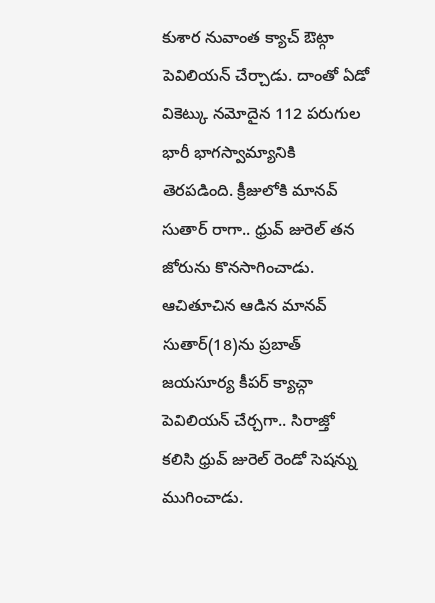కుశార నువాంత క్యాచ్ ఔట్గా పెవిలియన్ చేర్చాడు. దాంతో ఏడో వికెట్కు నమోదైన 112 పరుగుల భారీ భాగస్వామ్యానికి తెరపడింది. క్రీజులోకి మానవ్ సుతార్ రాగా.. ధ్రువ్ జురెల్ తన జోరును కొనసాగించాడు. ఆచితూచిన ఆడిన మానవ్ సుతార్(18)ను ప్రబాత్ జయసూర్య కీపర్ క్యాచ్గా పెవిలియన్ చేర్చగా.. సిరాజ్తో కలిసి ధ్రువ్ జురెల్ రెండో సెషన్ను ముగించాడు.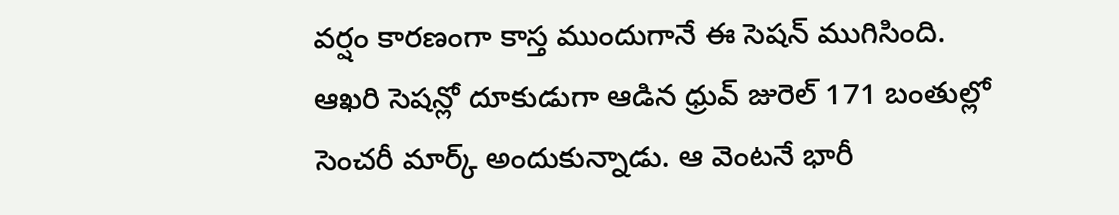వర్షం కారణంగా కాస్త ముందుగానే ఈ సెషన్ ముగిసింది.
ఆఖరి సెషన్లో దూకుడుగా ఆడిన ధ్రువ్ జురెల్ 171 బంతుల్లో సెంచరీ మార్క్ అందుకున్నాడు. ఆ వెంటనే భారీ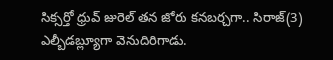సిక్సర్తో ధ్రువ్ జురెల్ తన జోరు కనబర్చగా.. సిరాజ్(3) ఎల్బీడబ్ల్యూగా వెనుదిరిగాడు.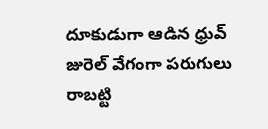దూకుడుగా ఆడిన ధ్రువ్ జురెల్ వేగంగా పరుగులు రాబట్టి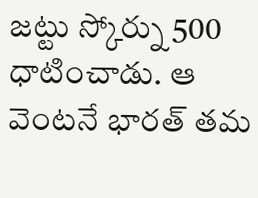జట్టు స్కోర్ను 500 ధాటించాడు. ఆ వెంటనే భారత్ తమ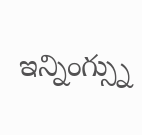ఇన్నింగ్స్ను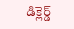డిక్లెర్డ్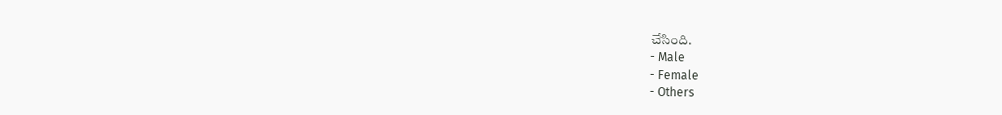చేసింది.
- Male
- Female
- Others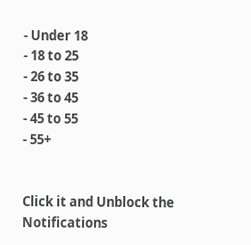- Under 18
- 18 to 25
- 26 to 35
- 36 to 45
- 45 to 55
- 55+


Click it and Unblock the Notifications